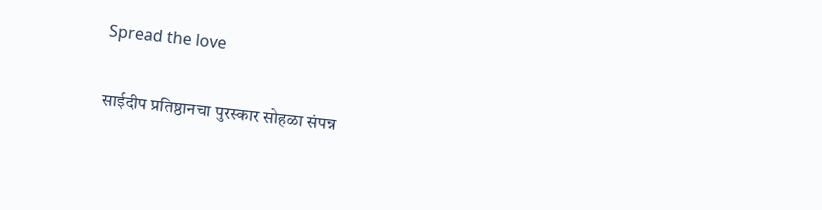Spread the love

साईदीप प्रतिष्ठानचा पुरस्कार सोहळा संपन्न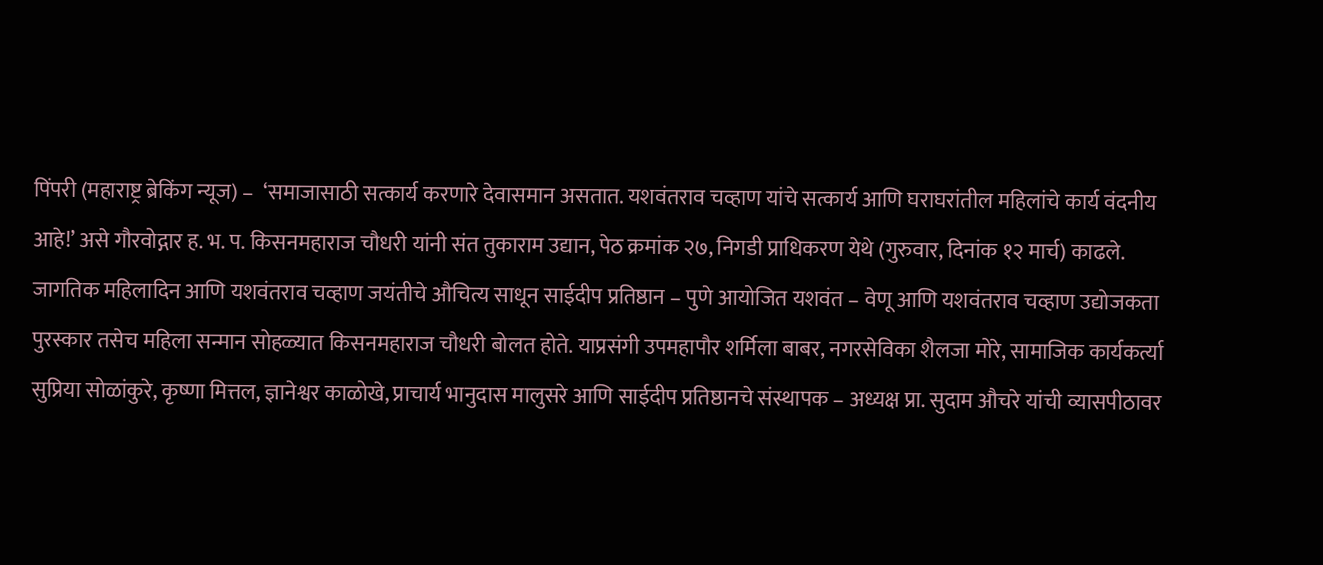पिंपरी (महाराष्ट्र ब्रेकिंग न्यूज) –  ‘समाजासाठी सत्कार्य करणारे देवासमान असतात. यशवंतराव चव्हाण यांचे सत्कार्य आणि घराघरांतील महिलांचे कार्य वंदनीय आहे!’ असे गौरवोद्गार ह. भ. प. किसनमहाराज चौधरी यांनी संत तुकाराम उद्यान, पेठ क्रमांक २७, निगडी प्राधिकरण येथे (गुरुवार, दिनांक १२ मार्च) काढले. जागतिक महिलादिन आणि यशवंतराव चव्हाण जयंतीचे औचित्य साधून साईदीप प्रतिष्ठान – पुणे आयोजित यशवंत – वेणू आणि यशवंतराव चव्हाण उद्योजकता पुरस्कार तसेच महिला सन्मान सोहळ्यात किसनमहाराज चौधरी बोलत होते. याप्रसंगी उपमहापौर शर्मिला बाबर, नगरसेविका शैलजा मोरे, सामाजिक कार्यकर्त्या सुप्रिया सोळांकुरे, कृष्णा मित्तल, ज्ञानेश्वर काळोखे, प्राचार्य भानुदास मालुसरे आणि साईदीप प्रतिष्ठानचे संस्थापक – अध्यक्ष प्रा. सुदाम औचरे यांची व्यासपीठावर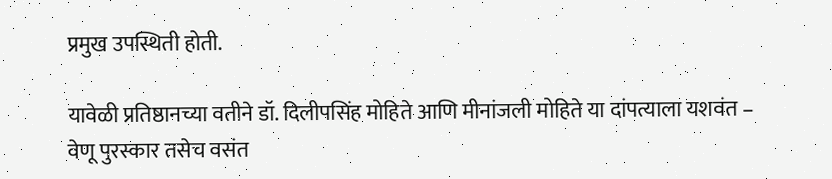प्रमुख उपस्थिती होती.

यावेळी प्रतिष्ठानच्या वतीने डॉ. दिलीपसिंह मोहिते आणि मीनांजली मोहिते या दांपत्याला यशवंत – वेणू पुरस्कार तसेच वसंत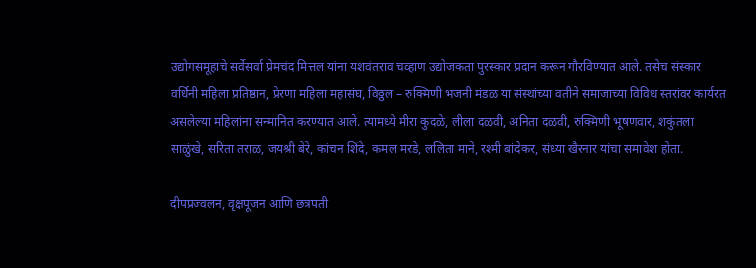उद्योगसमूहाचे सर्वेसर्वा प्रेमचंद मित्तल यांना यशवंतराव चव्हाण उद्योजकता पुरस्कार प्रदान करून गौरविण्यात आले. तसेच संस्कार वर्धिनी महिला प्रतिष्ठान, प्रेरणा महिला महासंघ, विठ्ठल – रुक्मिणी भजनी मंडळ या संस्थांच्या वतीने समाजाच्या विविध स्तरांवर कार्यरत असलेल्या महिलांना सन्मानित करण्यात आले. त्यामध्ये मीरा कुदळे, लीला दळवी, अनिता दळवी, रुक्मिणी भूषणवार, शकुंतला साळुंखे, सरिता तराळ, जयश्री बेरे, कांचन शिंदे, कमल मरडे, ललिता माने, रश्मी बांदेकर, संध्या खैरनार यांचा समावेश होता.

दीपप्रज्वलन, वृक्षपूजन आणि छत्रपती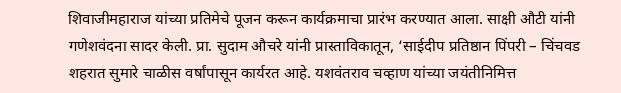शिवाजीमहाराज यांच्या प्रतिमेचे पूजन करून कार्यक्रमाचा प्रारंभ करण्यात आला. साक्षी औटी यांनी गणेशवंदना सादर केली. प्रा. सुदाम औचरे यांनी प्रास्ताविकातून, ‘साईदीप प्रतिष्ठान पिंपरी – चिंचवड शहरात सुमारे चाळीस वर्षांपासून कार्यरत आहे. यशवंतराव चव्हाण यांच्या जयंतीनिमित्त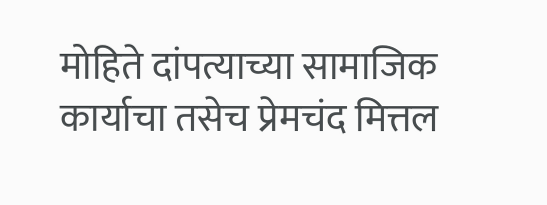मोहिते दांपत्याच्या सामाजिक कार्याचा तसेच प्रेमचंद मित्तल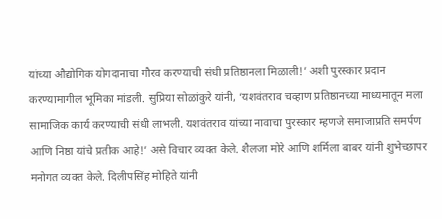यांच्या औद्योगिक योगदानाचा गौरव करण्याची संधी प्रतिष्ठानला मिळाली!’ अशी पुरस्कार प्रदान करण्यामागील भूमिका मांडली. सुप्रिया सोळांकुरे यांनी, ‘यशवंतराव चव्हाण प्रतिष्ठानच्या माध्यमातून मला सामाजिक कार्य करण्याची संधी लाभली. यशवंतराव यांच्या नावाचा पुरस्कार म्हणजे समाजाप्रति समर्पण आणि निष्ठा यांचे प्रतीक आहे!’ असे विचार व्यक्त केले. शैलजा मोरे आणि शर्मिला बाबर यांनी शुभेच्छापर मनोगत व्यक्त केले. दिलीपसिंह मोहिते यांनी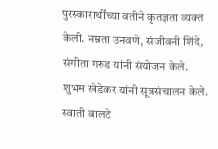पुरस्कारार्थींच्या वतीने कृतज्ञता व्यक्त केली. नम्रता उनवणे, संजीवनी शिंदे, संगीता गरुड यांनी संयोजन केले. शुभम खेडेकर यांनी सूत्रसंचालन केले. स्वाती बालटे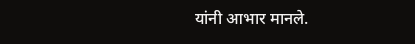यांनी आभार मानले.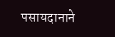पसायदानाने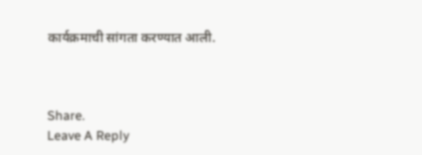कार्यक्रमाची सांगता करण्यात आली.



Share.
Leave A Reply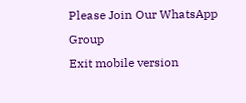Please Join Our WhatsApp Group
Exit mobile version